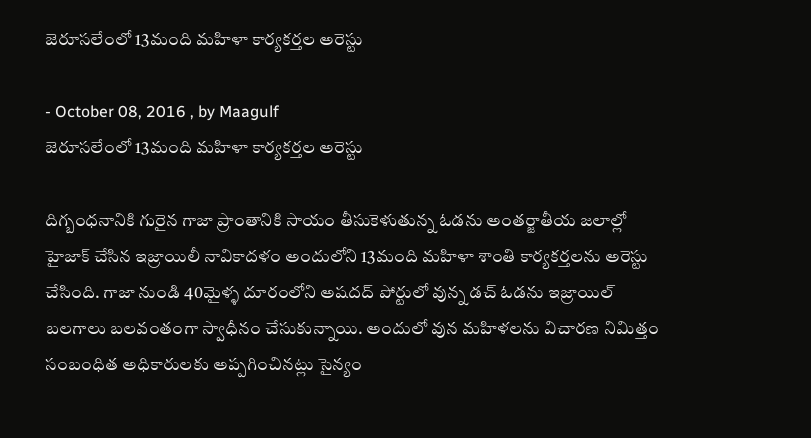జెరూసలేంలో 13మంది మహిళా కార్యకర్తల అరెస్టు

- October 08, 2016 , by Maagulf
జెరూసలేంలో 13మంది మహిళా కార్యకర్తల అరెస్టు

దిగ్బంధనానికి గురైన గాజా ప్రాంతానికి సాయం తీసుకెళుతున్న ఓడను అంతర్జాతీయ జలాల్లో హైజాక్‌ చేసిన ఇజ్రాయిలీ నావికాదళం అందులోని 13మంది మహిళా శాంతి కార్యకర్తలను అరెస్టు చేసింది. గాజా నుండి 40మైళ్ళ దూరంలోని అషదద్‌ పోర్టులో వున్న డచ్‌ ఓడను ఇజ్రాయిల్‌ బలగాలు బలవంతంగా స్వాధీనం చేసుకున్నాయి. అందులో వున మహిళలను విచారణ నిమిత్తం సంబంధిత అధికారులకు అప్పగించినట్లు సైన్యం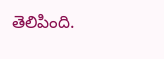తెలిపింది.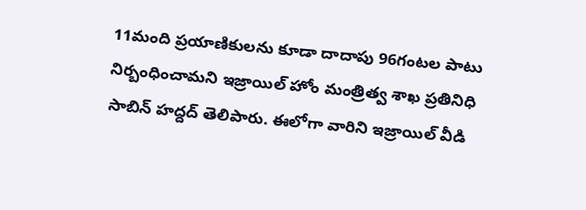11మంది ప్రయాణికులను కూడా దాదాపు 96గంటల పాటు నిర్బంధించామని ఇజ్రాయిల్‌ హోం మంత్రిత్వ శాఖ ప్రతినిధి సాబిన్‌ హద్దద్‌ తెలిపారు. ఈలోగా వారిని ఇజ్రాయిల్‌ వీడి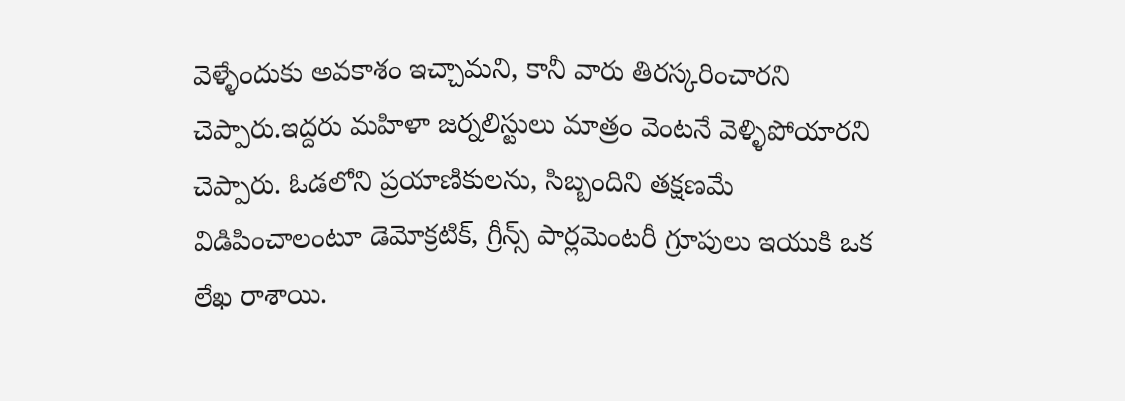వెళ్ళేందుకు అవకాశం ఇచ్చామని, కానీ వారు తిరస్కరించారని చెప్పారు.ఇద్దరు మహిళా జర్నలిస్టులు మాత్రం వెంటనే వెళ్ళిపోయారని చెప్పారు. ఓడలోని ప్రయాణికులను, సిబ్బందిని తక్షణమే విడిపించాలంటూ డెమోక్రటిక్‌, గ్రీన్స్‌ పార్లమెంటరీ గ్రూపులు ఇయుకి ఒక లేఖ రాశాయి.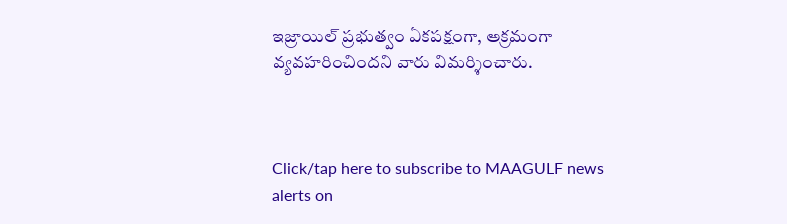ఇజ్రాయిల్‌ ప్రభుత్వం ఏకపక్షంగా, అక్రమంగా వ్యవహరించిందని వారు విమర్శించారు.



Click/tap here to subscribe to MAAGULF news alerts on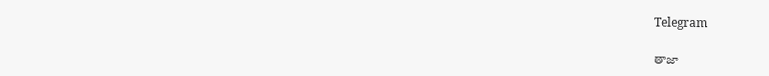Telegram

తాజా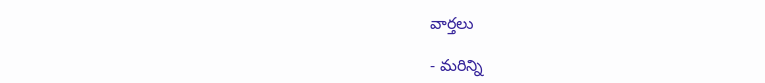వార్తలు

- మరిన్ని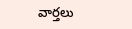వార్తలు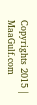Copyrights 2015 | MaaGulf.com